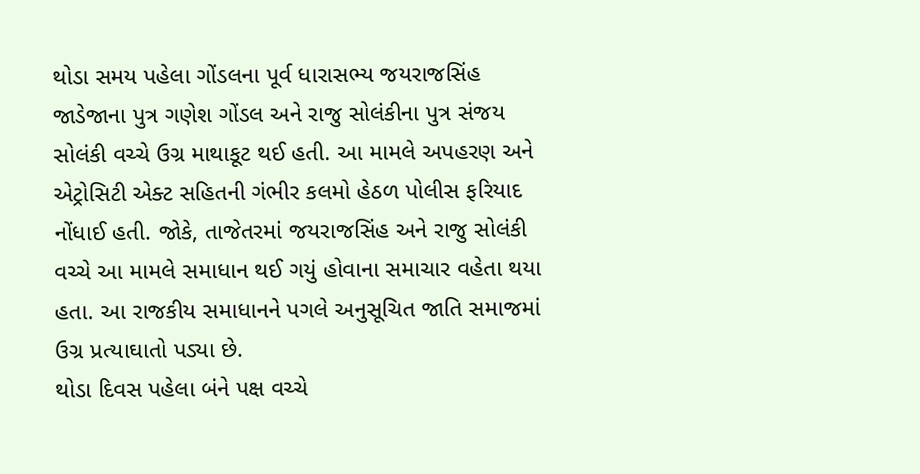થોડા સમય પહેલા ગોંડલના પૂર્વ ધારાસભ્ય જયરાજસિંહ જાડેજાના પુત્ર ગણેશ ગોંડલ અને રાજુ સોલંકીના પુત્ર સંજય સોલંકી વચ્ચે ઉગ્ર માથાકૂટ થઈ હતી. આ મામલે અપહરણ અને એટ્રોસિટી એક્ટ સહિતની ગંભીર કલમો હેઠળ પોલીસ ફરિયાદ નોંધાઈ હતી. જોકે, તાજેતરમાં જયરાજસિંહ અને રાજુ સોલંકી વચ્ચે આ મામલે સમાધાન થઈ ગયું હોવાના સમાચાર વહેતા થયા હતા. આ રાજકીય સમાધાનને પગલે અનુસૂચિત જાતિ સમાજમાં ઉગ્ર પ્રત્યાઘાતો પડ્યા છે.
થોડા દિવસ પહેલા બંને પક્ષ વચ્ચે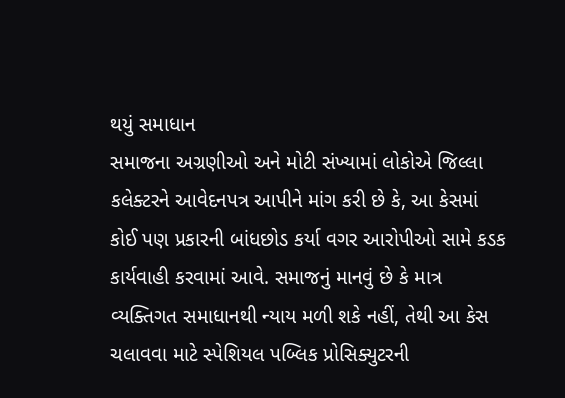થયું સમાધાન
સમાજના અગ્રણીઓ અને મોટી સંખ્યામાં લોકોએ જિલ્લા કલેક્ટરને આવેદનપત્ર આપીને માંગ કરી છે કે, આ કેસમાં કોઈ પણ પ્રકારની બાંધછોડ કર્યા વગર આરોપીઓ સામે કડક કાર્યવાહી કરવામાં આવે. સમાજનું માનવું છે કે માત્ર વ્યક્તિગત સમાધાનથી ન્યાય મળી શકે નહીં, તેથી આ કેસ ચલાવવા માટે સ્પેશિયલ પબ્લિક પ્રોસિક્યુટરની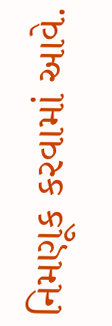નિમણૂક કરવામાં આવે.